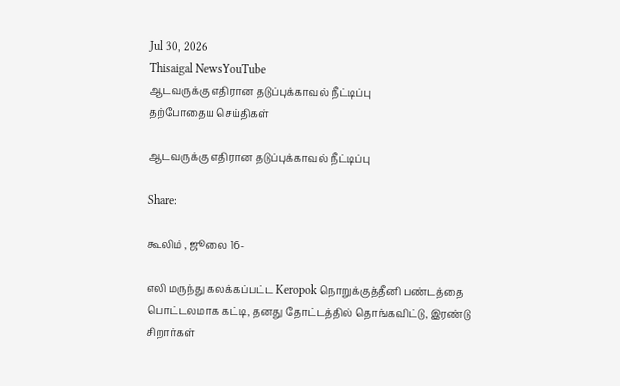Jul 30, 2026
Thisaigal NewsYouTube
ஆடவருக்கு எதிரான தடுப்புக்காவல் நீட்டிப்பு
தற்போதைய செய்திகள்

ஆடவருக்கு எதிரான தடுப்புக்காவல் நீட்டிப்பு

Share:

கூலிம் , ஜூலை 16-

எலி மருந்து கலக்கப்பட்ட Keropok நொறுக்குத்தீனி பண்டத்தை பொட்டலமாக கட்டி, தனது தோட்டத்தில் தொங்கவிட்டு, இரண்டு சிறார்கள்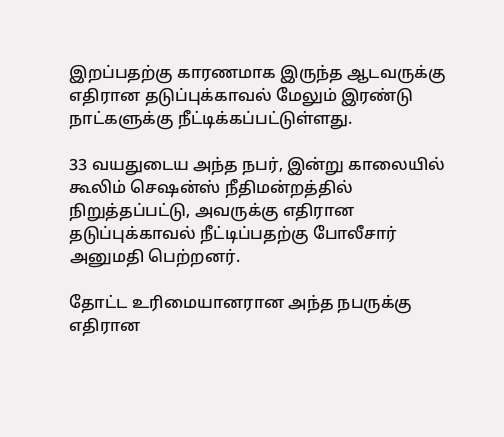இறப்பதற்கு காரணமாக இருந்த ஆடவருக்கு எதிரான தடுப்புக்காவல் மேலும் இரண்டு நாட்களுக்கு நீட்டிக்கப்பட்டுள்ளது.

33 வயதுடைய அந்த நபர், இன்று காலையில் கூலிம் செஷன்ஸ் நீதிமன்றத்தில் நிறுத்தப்பட்டு, அவருக்கு எதிரான தடுப்புக்காவல் நீட்டிப்பதற்கு போலீசார் அனுமதி பெற்றனர்.

தோட்ட உரிமையானரான அந்த நபருக்கு எதிரான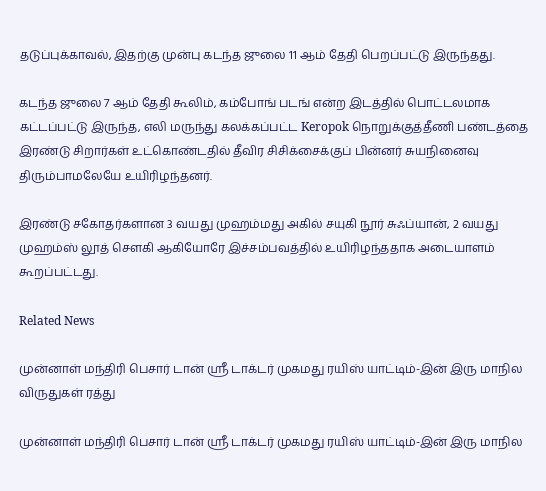தடுப்புக்காவல், இதற்கு முன்பு கடந்த ஜுலை 11 ஆம் தேதி பெறப்பட்டு இருந்தது.

கடந்த ஜுலை 7 ஆம் தேதி கூலிம், கம்போங் படங் என்ற இடத்தில் பொட்டலமாக கட்டப்பட்டு இருந்த, எலி மருந்து கலக்கப்பட்ட Keropok நொறுக்குத்தீணி பண்டத்தை இரண்டு சிறார்கள் உட்கொண்டதில் தீவிர சிசிக்சைக்குப் பின்னர் சுயநினைவு திரும்பாமலேயே உயிரிழந்தனர்.

இரண்டு சகோதர்களான 3 வயது முஹம்மது அகில் சயுகி நூர் சுஃப்யான், 2 வயது முஹம்ஸ் லூத் சௌகி ஆகியோரே இச்சம்பவத்தில் உயிரிழந்ததாக அடையாளம் கூறப்பட்டது.

Related News

முன்னாள் மந்திரி பெசார் டான் ஸ்ரீ டாக்டர் முகமது ரயிஸ் யாட்டிம்-இன் இரு மாநில விருதுகள் ரத்து

முன்னாள் மந்திரி பெசார் டான் ஸ்ரீ டாக்டர் முகமது ரயிஸ் யாட்டிம்-இன் இரு மாநில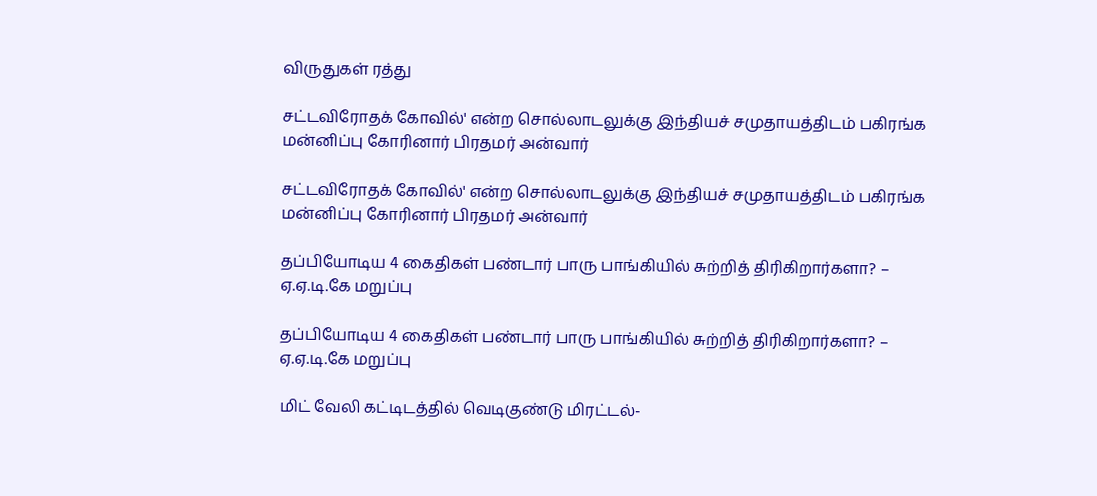விருதுகள் ரத்து

சட்டவிரோதக் கோவில்' என்ற சொல்லாடலுக்கு இந்தியச் சமுதாயத்திடம் பகிரங்க மன்னிப்பு கோரினார் பிரதமர் அன்வார்

சட்டவிரோதக் கோவில்' என்ற சொல்லாடலுக்கு இந்தியச் சமுதாயத்திடம் பகிரங்க மன்னிப்பு கோரினார் பிரதமர் அன்வார்

தப்பியோடிய 4 கைதிகள் பண்டார் பாரு பாங்கியில் சுற்றித் திரிகிறார்களா? – ஏ.ஏ.டி.கே மறுப்பு

தப்பியோடிய 4 கைதிகள் பண்டார் பாரு பாங்கியில் சுற்றித் திரிகிறார்களா? – ஏ.ஏ.டி.கே மறுப்பு

மிட் வேலி கட்டிடத்தில் வெடிகுண்டு மிரட்டல்-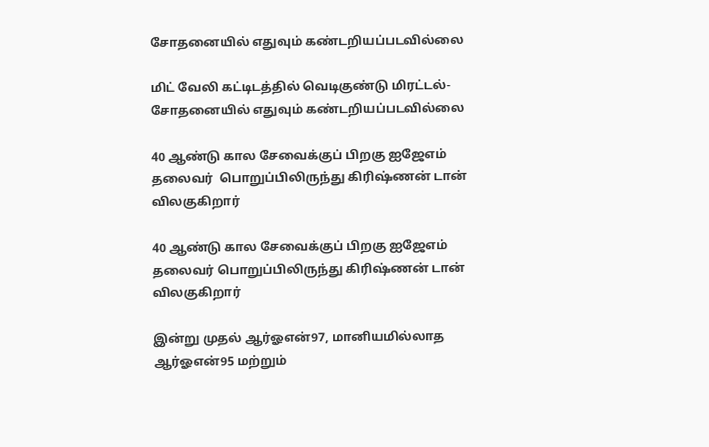சோதனையில் எதுவும் கண்டறியப்படவில்லை

மிட் வேலி கட்டிடத்தில் வெடிகுண்டு மிரட்டல்- சோதனையில் எதுவும் கண்டறியப்படவில்லை

40 ஆண்டு கால சேவைக்குப் பிறகு ஐஜேஎம் தலைவர்  பொறுப்பிலிருந்து கிரிஷ்ணன் டான் விலகுகிறார்

40 ஆண்டு கால சேவைக்குப் பிறகு ஐஜேஎம் தலைவர் பொறுப்பிலிருந்து கிரிஷ்ணன் டான் விலகுகிறார்

இன்று முதல் ஆர்ஓஎன்97, மானியமில்லாத ஆர்ஓஎன்95 மற்றும்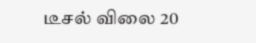டீசல் விலை 20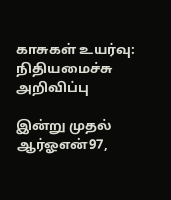காசுகள் உயர்வு: நிதியமைச்சு அறிவிப்பு

இன்று முதல் ஆர்ஓஎன்97,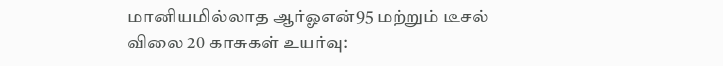மானியமில்லாத ஆர்ஓஎன்95 மற்றும் டீசல் விலை 20 காசுகள் உயர்வு: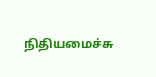நிதியமைச்சு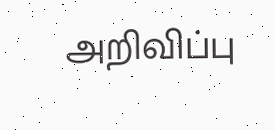அறிவிப்பு